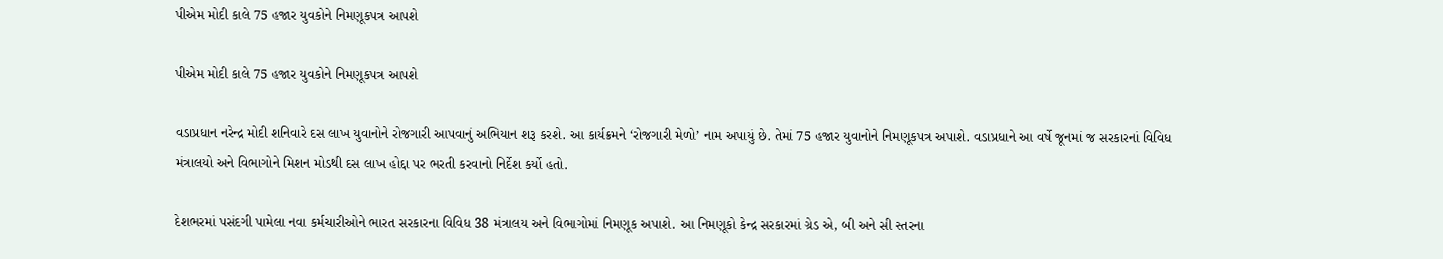પીએમ મોદી કાલે 75 હજાર યુવકોને નિમણૂકપત્ર આપશે

પીએમ મોદી કાલે 75 હજાર યુવકોને નિમણૂકપત્ર આપશે

વડાપ્રધાન નરેન્દ્ર મોદી શનિવારે દસ લાખ યુવાનોને રોજગારી આપવાનું અભિયાન શરૂ કરશે. આ કાર્યક્રમને ‘રોજગારી મેળો’ નામ અપાયું છે. તેમાં 75 હજાર યુવાનોને નિમણૂકપત્ર અપાશે. વડાપ્રધાને આ વર્ષે જૂનમાં જ સરકારનાં વિવિધ મંત્રાલયો અને વિભાગોને મિશન મોડથી દસ લાખ હોદ્દા પર ભરતી કરવાનો નિર્દેશ કર્યો હતો.

દેશભરમાં પસંદગી પામેલા નવા કર્મચારીઓને ભારત સરકારના વિવિધ 38 મંત્રાલય અને વિભાગોમાં નિમણૂક અપાશે. આ નિમણૂકો કેન્દ્ર સરકારમાં ગ્રેડ એ, બી અને સી સ્તરના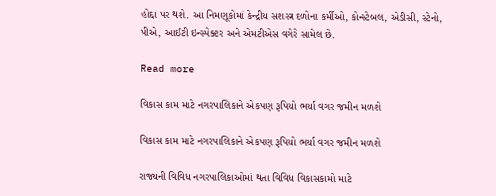હોદ્દા પર થશે. આ નિમણૂકોમાં કેન્દ્રીય સશસ્ત્ર દળોના કર્મીઓ, કોન્સ્ટેબલ, એડીસી, સ્ટેનો, પીએ, આઈટી ઇન્સ્પેક્ટર અને એમટીએસ વગેરે સામેલ છે.

Read more

વિકાસ કામ માટે નગરપાલિકાને એકપણ રૂપિયો ભર્યા વગર જમીન મળશે

વિકાસ કામ માટે નગરપાલિકાને એકપણ રૂપિયો ભર્યા વગર જમીન મળશે

રાજ્યની વિવિધ નગરપાલિકાઓમાં થતા વિવિધ વિકાસકામો માટે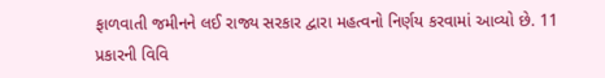ફાળવાતી જમીનને લઈ રાજ્ય સરકાર દ્વારા મહત્વનો નિર્ણય કરવામાં આવ્યો છે. 11 પ્રકારની વિવિ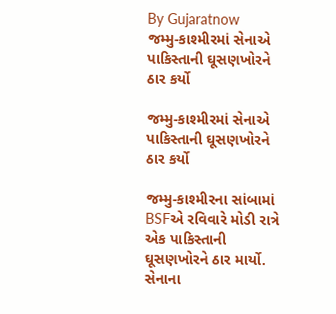By Gujaratnow
જમ્મુ-કાશ્મીરમાં સેનાએ પાકિસ્તાની ઘૂસણખોરને ઠાર કર્યો

જમ્મુ-કાશ્મીરમાં સેનાએ પાકિસ્તાની ઘૂસણખોરને ઠાર કર્યો

જમ્મુ-કાશ્મીરના સાંબામાં BSFએ રવિવારે મોડી રાત્રે એક પાકિસ્તાની ઘૂસણખોરને ઠાર માર્યો. સેનાના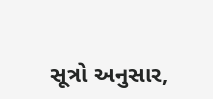સૂત્રો અનુસાર,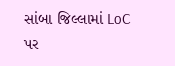સાંબા જિલ્લામાં LoC પર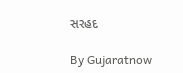સરહદ

By Gujaratnow